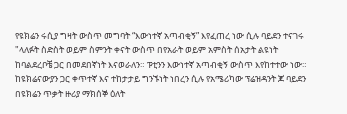የዩክሬን ሩሲያ ግዛት ውስጥ መግባት “እውነተኛ አጣብቂኝ” እየፈጠረ ነው ሲሉ ባይደን ተናገሩ "ላለፉት ስድስት ወይም ስምንት ቀናት ውስጥ በየአራት ወይም አምስት ሰአታት ልዩነት ከባልደረቦቼ ጋር በመደበኛነት እናወራለን። ፑቲንን እውነተኛ አጣብቂኝ ውስጥ እየከተተው ነው። ከዩክሬናውያን ጋር ቀጥተኛ እና ተከታታይ ግንኙነት ነበረን ሲሉ የአሜሪካው ፕሬዝዳንት ጆ ባይደን በዩክሬን ጥቃት ዙሪያ ማክሰኞ ዕለት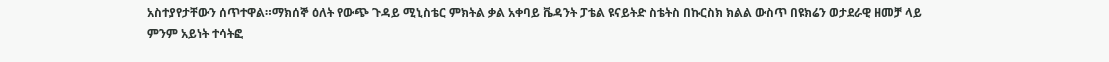አስተያየታቸውን ሰጥተዋል።ማክሰኞ ዕለት የውጭ ጉዳይ ሚኒስቴር ምክትል ቃል አቀባይ ቬዳንት ፓቴል ዩናይትድ ስቴትስ በኩርስክ ክልል ውስጥ በዩክሬን ወታደራዊ ዘመቻ ላይ ምንም አይነት ተሳትፎ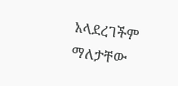አላደረገችም ማለታቸው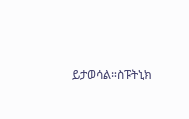ይታወሳል።ስፑትኒክ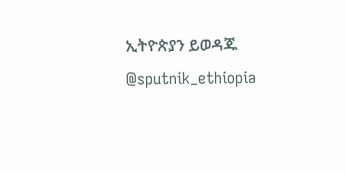ኢትዮጵያን ይወዳጁ @sputnik_ethiopia